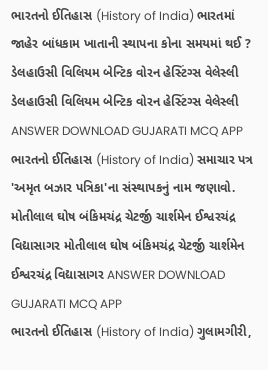ભારતનો ઈતિહાસ (History of India) ભારતમાં જાહેર બાંધકામ ખાતાની સ્થાપના કોના સમયમાં થઈ ? ડેલહાઉસી વિલિયમ બેન્ટિક વોરન હેસ્ટિંગ્સ વેલેસ્લી ડેલહાઉસી વિલિયમ બેન્ટિક વોરન હેસ્ટિંગ્સ વેલેસ્લી ANSWER DOWNLOAD GUJARATI MCQ APP
ભારતનો ઈતિહાસ (History of India) સમાચાર પત્ર 'અમૃત બઝાર પત્રિકા'ના સંસ્થાપકનું નામ જણાવો. મોતીલાલ ઘોષ બંકિમચંદ્ર ચેટર્જી ચાર્શમેન ઈશ્વરચંદ્ર વિદ્યાસાગર મોતીલાલ ઘોષ બંકિમચંદ્ર ચેટર્જી ચાર્શમેન ઈશ્વરચંદ્ર વિદ્યાસાગર ANSWER DOWNLOAD GUJARATI MCQ APP
ભારતનો ઈતિહાસ (History of India) ગુલામગીરી,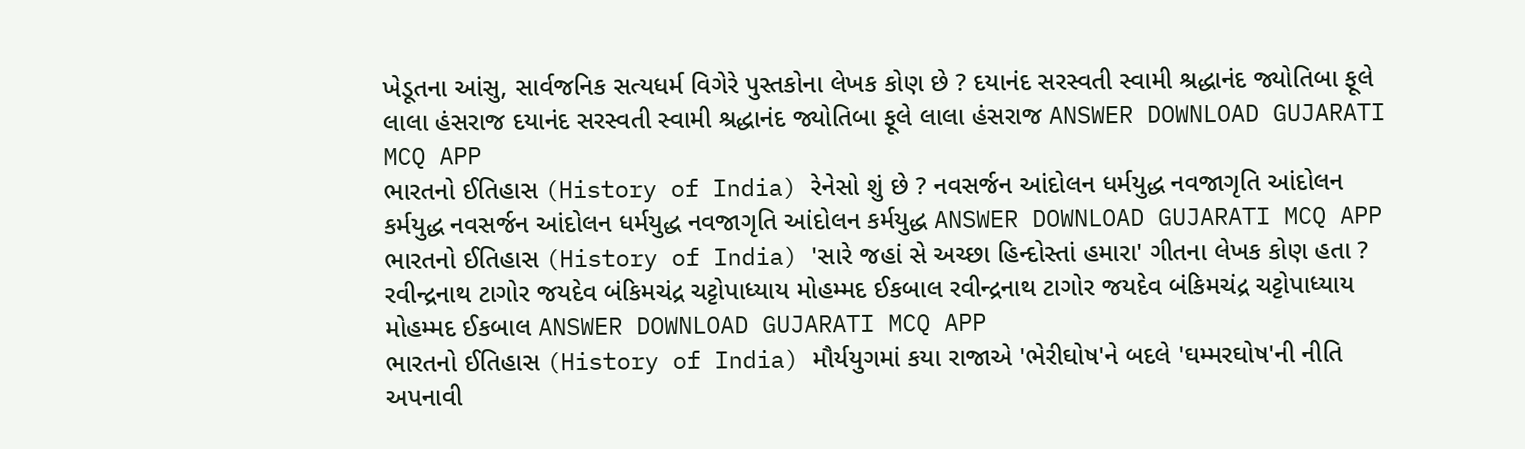ખેડૂતના આંસુ, સાર્વજનિક સત્યધર્મ વિગેરે પુસ્તકોના લેખક કોણ છે ? દયાનંદ સરસ્વતી સ્વામી શ્રદ્ધાનંદ જ્યોતિબા ફૂલે લાલા હંસરાજ દયાનંદ સરસ્વતી સ્વામી શ્રદ્ધાનંદ જ્યોતિબા ફૂલે લાલા હંસરાજ ANSWER DOWNLOAD GUJARATI MCQ APP
ભારતનો ઈતિહાસ (History of India) રેનેસો શું છે ? નવસર્જન આંદોલન ધર્મયુદ્ધ નવજાગૃતિ આંદોલન કર્મયુદ્ધ નવસર્જન આંદોલન ધર્મયુદ્ધ નવજાગૃતિ આંદોલન કર્મયુદ્ધ ANSWER DOWNLOAD GUJARATI MCQ APP
ભારતનો ઈતિહાસ (History of India) 'સારે જહાં સે અચ્છા હિન્દોસ્તાં હમારા' ગીતના લેખક કોણ હતા ? રવીન્દ્રનાથ ટાગોર જયદેવ બંકિમચંદ્ર ચટ્ટોપાધ્યાય મોહમ્મદ ઈકબાલ રવીન્દ્રનાથ ટાગોર જયદેવ બંકિમચંદ્ર ચટ્ટોપાધ્યાય મોહમ્મદ ઈકબાલ ANSWER DOWNLOAD GUJARATI MCQ APP
ભારતનો ઈતિહાસ (History of India) મૌર્યયુગમાં કયા રાજાએ 'ભેરીઘોષ'ને બદલે 'ઘમ્મરઘોષ'ની નીતિ અપનાવી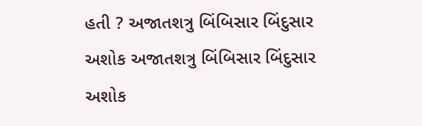હતી ? અજાતશત્રુ બિંબિસાર બિંદુસાર અશોક અજાતશત્રુ બિંબિસાર બિંદુસાર અશોક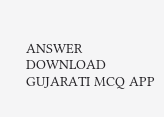ANSWER DOWNLOAD GUJARATI MCQ APP